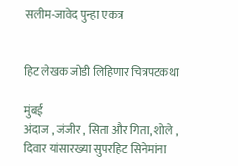सलीम-जावेद पुन्हा एकत्र


हिट लेखक जोडी लिहिणार चित्रपटकथा

मुंबई
अंदाज , जंजीर , सिता और गिता, शोले , दिवार यांसारख्या सुपरहिट सिनेमांना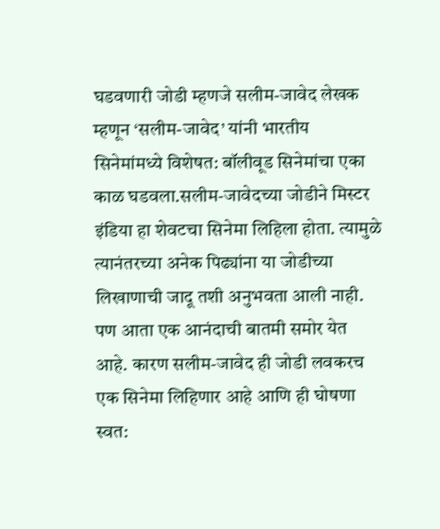घडवणारी जोडी म्हणजे सलीम-जावेद लेखक म्हणून ‘सलीम-जावेद’ यांनी भारतीय सिनेमांमध्ये विशेषत: बॉलीवूड सिनेमांचा एका काळ घडवला.सलीम-जावेदच्या जोडीने मिस्टर इंडिया हा शेवटचा सिनेमा लिहिला होता. त्यामुळे त्यानंतरच्या अनेक पिढ्यांना या जोडीच्या लिखाणाची जादू तशी अनुभवता आली नाही. पण आता एक आनंदाची बातमी समोर येत आहे. कारण सलीम-जावेद ही जोडी लवकरच एक सिनेमा लिहिणार आहे आणि ही घोषणा स्वत: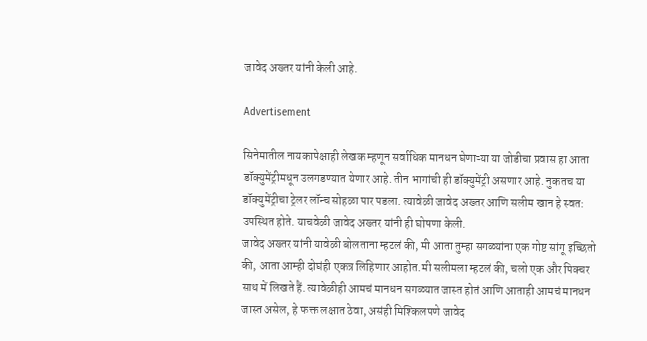जावेद अख्तर यांनी केली आहे.

Advertisement

सिनेमातील नायकापेक्षाही लेखक म्हणून सर्वाधिक मानधन घेणाऱ्या या जोडीचा प्रवास हा आता डॉक्युमेंट्रीमधून उलगडण्यात येणार आहे. तीन भागांची ही डॉक्युमेंट्री असणार आहे. नुकतच या डॉक्युमेंट्रीचा ट्रेलर लॉन्च सोहळा पार पडला. त्यावेळी जावेद अख्तर आणि सलीम खान हे स्वत: उपस्थित होते. याचवेळी जावेद अख्तर यांनी ही घोषणा केली.
जावेद अख्तर यांनी यावेळी बोलताना म्हटलं की, मी आता तुम्हा सगळ्यांना एक गोष्ट सांगू इच्छितो की, आता आम्ही दोघंही एकत्र लिहिणार आहोत.मी सलीमला म्हटलं की, चलो एक और पिक्चर साथ में लिखते हैं. त्यावेळीही आमचं मानधन सगळ्यात जास्त होतं आणि आताही आमचं मानधन जास्त असेल, हे फक्त लक्षात ठेवा, असंही मिश्किलपणे जावेद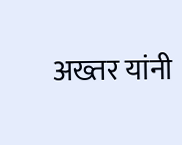अख्तर यांनी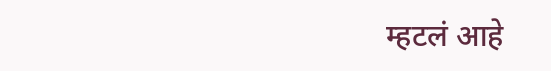म्हटलं आहे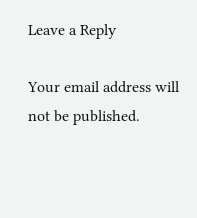Leave a Reply

Your email address will not be published.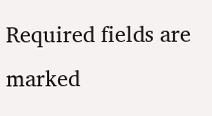Required fields are marked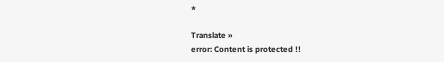*

Translate »
error: Content is protected !!